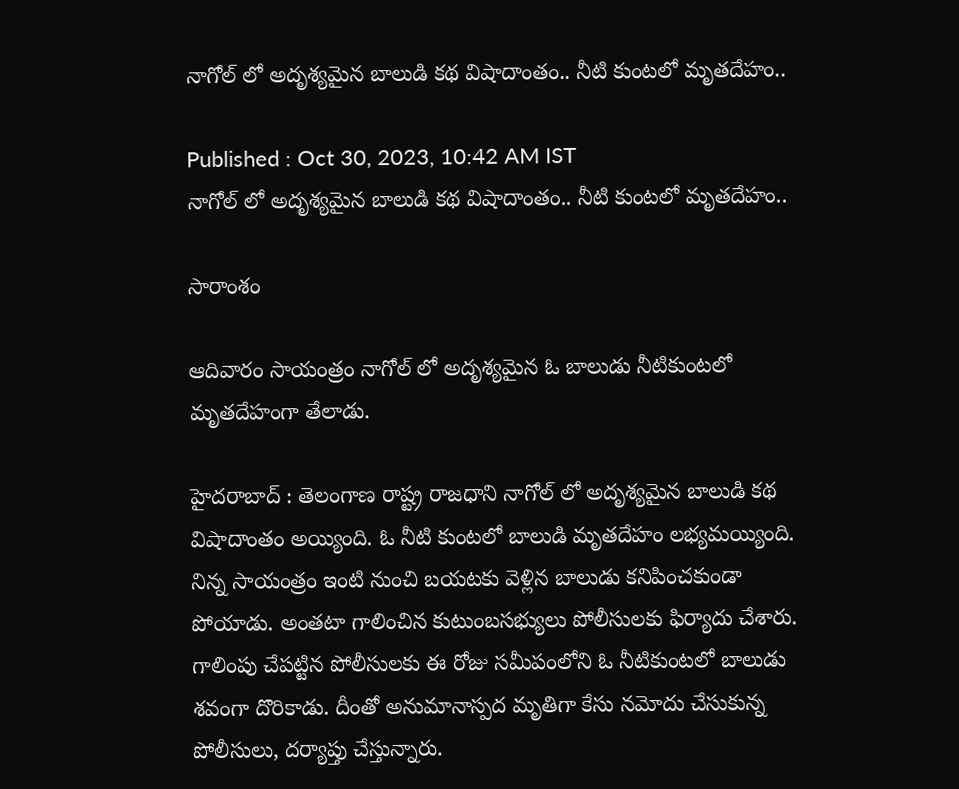నాగోల్ లో అదృశ్యమైన బాలుడి కథ విషాదాంతం.. నీటి కుంటలో మృతదేహం..

Published : Oct 30, 2023, 10:42 AM IST
నాగోల్ లో అదృశ్యమైన బాలుడి కథ విషాదాంతం.. నీటి కుంటలో మృతదేహం..

సారాంశం

ఆదివారం సాయంత్రం నాగోల్ లో అదృశ్యమైన ఓ బాలుడు నీటికుంటలో మృతదేహంగా తేలాడు.

హైదరాబాద్ : తెలంగాణ రాష్ట్ర రాజధాని నాగోల్ లో అదృశ్యమైన బాలుడి కథ విషాదాంతం అయ్యింది. ఓ నీటి కుంటలో బాలుడి మృతదేహం లభ్యమయ్యింది. నిన్న సాయంత్రం ఇంటి నుంచి బయటకు వెళ్లిన బాలుడు కనిపించకుండా పోయాడు. అంతటా గాలించిన కుటుంబసభ్యులు పోలీసులకు ఫిర్యాదు చేశారు. గాలింపు చేపట్టిన పోలీసులకు ఈ రోజు సమీపంలోని ఓ నీటికుంటలో బాలుడు శవంగా దొరికాడు. దీంతో అనుమానాస్పద మృతిగా కేసు నమోదు చేసుకున్న పోలీసులు, దర్యాప్తు చేస్తున్నారు.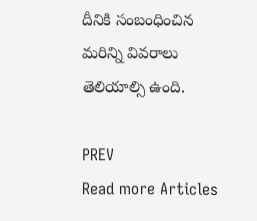దీనికి సంబంధించిన మరిన్ని వివరాలు తెలియాల్సి ఉంది.

PREV
Read more Articles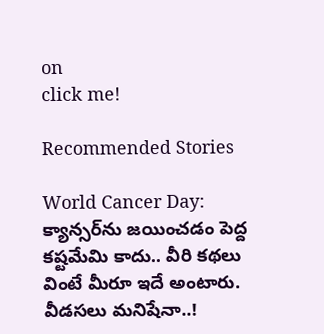on
click me!

Recommended Stories

World Cancer Day: క్యాన్స‌ర్‌ను జ‌యించ‌డం పెద్ద క‌ష్టమేమి కాదు.. వీరి క‌థ‌లు వింటే మీరూ ఇదే అంటారు.
వీడసలు మనిషేనా..!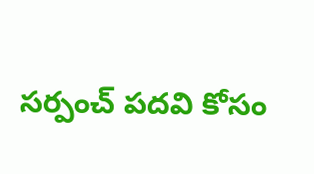సర్పంచ్ పదవి కోసం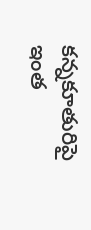కన్నకూతురిపై ఇంత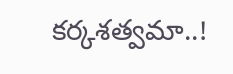కర్కశత్వమా..!